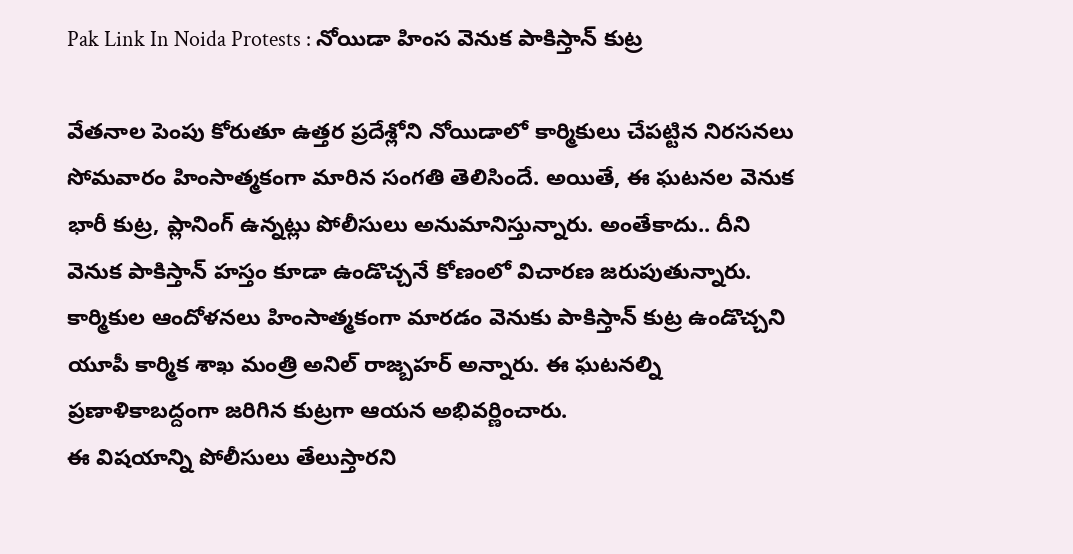Pak Link In Noida Protests : నోయిడా హింస వెనుక పాకిస్తాన్ కుట్ర

వేతనాల పెంపు కోరుతూ ఉత్తర ప్రదేశ్లోని నోయిడాలో కార్మికులు చేపట్టిన నిరసనలు సోమవారం హింసాత్మకంగా మారిన సంగతి తెలిసిందే. అయితే, ఈ ఘటనల వెనుక భారీ కుట్ర, ప్లానింగ్ ఉన్నట్లు పోలీసులు అనుమానిస్తున్నారు. అంతేకాదు.. దీని వెనుక పాకిస్తాన్ హస్తం కూడా ఉండొచ్చనే కోణంలో విచారణ జరుపుతున్నారు. కార్మికుల ఆందోళనలు హింసాత్మకంగా మారడం వెనుకు పాకిస్తాన్ కుట్ర ఉండొచ్చని యూపీ కార్మిక శాఖ మంత్రి అనిల్ రాజ్బహర్ అన్నారు. ఈ ఘటనల్ని ప్రణాళికాబద్దంగా జరిగిన కుట్రగా ఆయన అభివర్ణించారు.
ఈ విషయాన్ని పోలీసులు తేలుస్తారని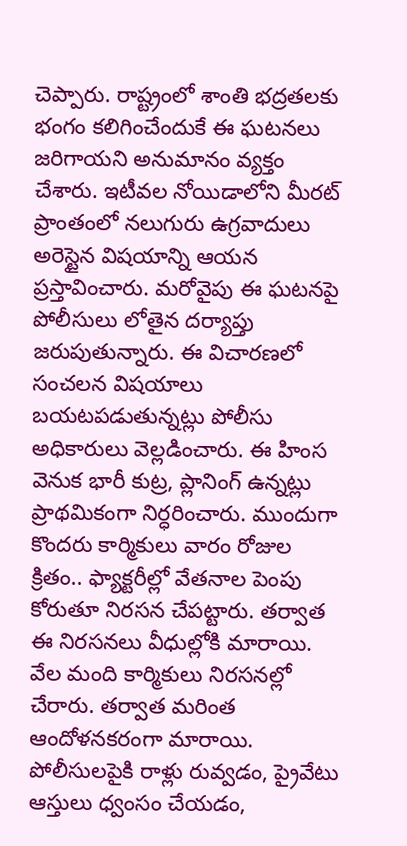చెప్పారు. రాష్ట్రంలో శాంతి భద్రతలకు భంగం కలిగించేందుకే ఈ ఘటనలు జరిగాయని అనుమానం వ్యక్తం చేశారు. ఇటీవల నోయిడాలోని మీరట్ ప్రాంతంలో నలుగురు ఉగ్రవాదులు అరెస్టైన విషయాన్ని ఆయన ప్రస్తావించారు. మరోవైపు ఈ ఘటనపై పోలీసులు లోతైన దర్యాప్తు జరుపుతున్నారు. ఈ విచారణలో సంచలన విషయాలు బయటపడుతున్నట్లు పోలీసు అధికారులు వెల్లడించారు. ఈ హింస వెనుక భారీ కుట్ర, ప్లానింగ్ ఉన్నట్లు ప్రాథమికంగా నిర్ధరించారు. ముందుగా కొందరు కార్మికులు వారం రోజుల క్రితం.. ఫ్యాక్టరీల్లో వేతనాల పెంపు కోరుతూ నిరసన చేపట్టారు. తర్వాత ఈ నిరసనలు వీధుల్లోకి మారాయి. వేల మంది కార్మికులు నిరసనల్లో చేరారు. తర్వాత మరింత ఆందోళనకరంగా మారాయి.
పోలీసులపైకి రాళ్లు రువ్వడం, ప్రైవేటు ఆస్తులు ధ్వంసం చేయడం,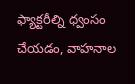ఫ్యాక్టరీల్ని ధ్వంసం చేయడం, వాహనాల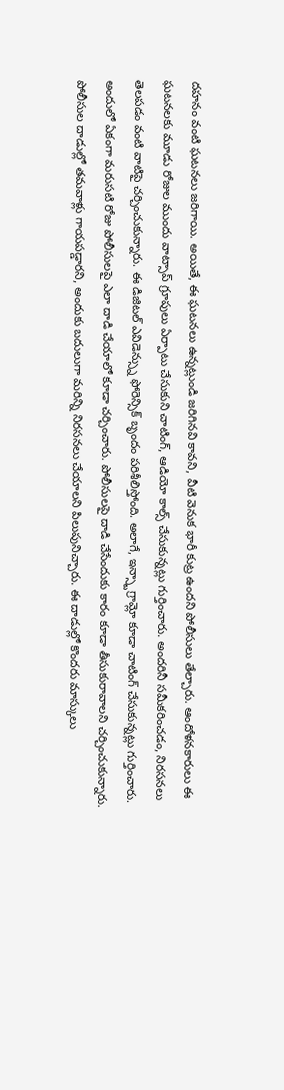దహనం వంటి ఘటనలు జరిగాయి. అయితే, ఈ ఘటనలు ఉన్నట్లుండి జరిగినవి కావని, వీటి వెనుక భారీ కుట్ర ఉందని పోలీసులు తేల్చారు. ఆందోళనకారులు ఈ ఘటనలకు మూడు రోజుల ముందు వాట్సాప్ గ్రూపులు ఏర్పాటు చేసుకుని చాటింగ్, ఆడియో కాల్స్ చేసుకున్నట్లు గుర్తించారు. అందరినీ సమీకరించడం, నిరసనలు తెలపడం వంటి వాటిపై చర్చించుకున్నారు. ఈ డిజిటల్ ఎవిడెన్స్ను ఫోరెన్సిక్ బృందం పరిశీలిస్తోంది. అలాగే, ఇన్స్టాగ్రామ్లో కూడా చాటింగ్ చేసుకున్నట్లు గుర్తించారు. అందులో ఏకంగా మరుసటి రోజు పోలీసులపై ఎలా దాడి చేయాలో కూడా చర్చించారు. పోలీసులపై దాడి చేసేందుకు కారం కూడా తీసుకురావాలని చర్చించుకున్నారు.
పోలీసుల దాడుల్లో తమవాళ్లు గాయపడ్డారని, అందుకు బదులుగా మరిన్ని నిరసనలు చేయాలని పిలుపునిచ్చారు. ఈ దాడుల్లో కొందరు మాస్కులు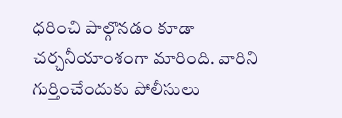ధరించి పాల్గొనడం కూడా చర్చనీయాంశంగా మారింది. వారిని గుర్తించేందుకు పోలీసులు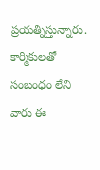ప్రయత్నిస్తున్నారు. కార్మికులతో సంబంధం లేని వారు ఈ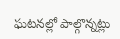ఘటనల్లో పాల్గొన్నట్లు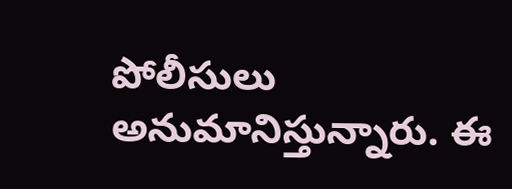పోలీసులు అనుమానిస్తున్నారు. ఈ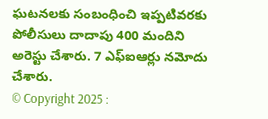ఘటనలకు సంబంధించి ఇప్పటివరకు పోలీసులు దాదాపు 400 మందిని అరెస్టు చేశారు. 7 ఎఫ్ఐఆర్లు నమోదు చేశారు.
© Copyright 2025 :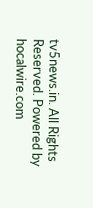tv5news.in. All Rights Reserved. Powered by hocalwire.com